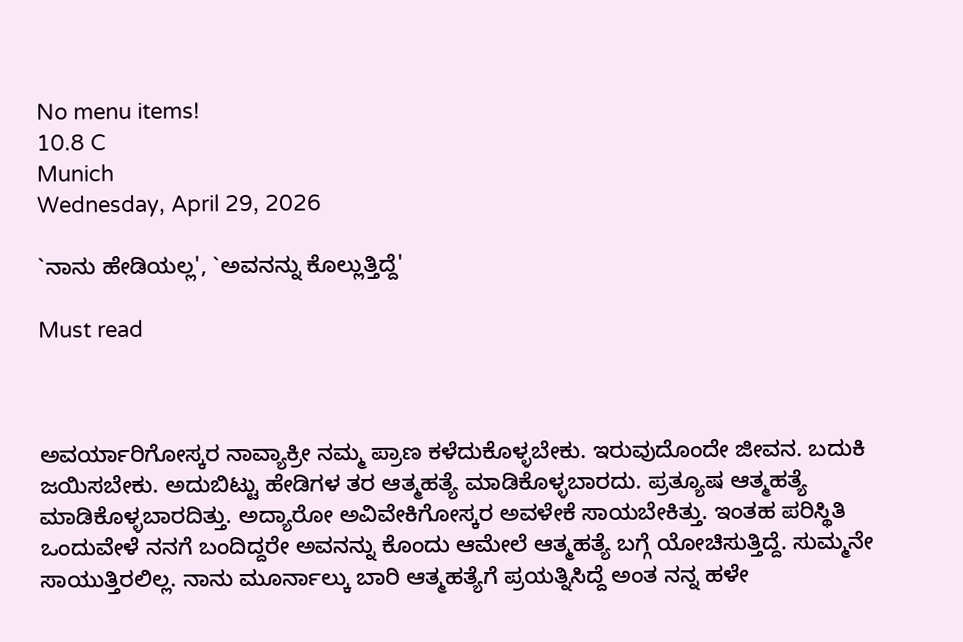No menu items!
10.8 C
Munich
Wednesday, April 29, 2026

`ನಾನು ಹೇಡಿಯಲ್ಲ', `ಅವನನ್ನು ಕೊಲ್ಲುತ್ತಿದ್ದೆ'

Must read



ಅವರ್ಯಾರಿಗೋಸ್ಕರ ನಾವ್ಯಾಕ್ರೀ ನಮ್ಮ ಪ್ರಾಣ ಕಳೆದುಕೊಳ್ಳಬೇಕು. ಇರುವುದೊಂದೇ ಜೀವನ. ಬದುಕಿ ಜಯಿಸಬೇಕು. ಅದುಬಿಟ್ಟು ಹೇಡಿಗಳ ತರ ಆತ್ಮಹತ್ಯೆ ಮಾಡಿಕೊಳ್ಳಬಾರದು. ಪ್ರತ್ಯೂಷ ಆತ್ಮಹತ್ಯೆ ಮಾಡಿಕೊಳ್ಳಬಾರದಿತ್ತು. ಅದ್ಯಾರೋ ಅವಿವೇಕಿಗೋಸ್ಕರ ಅವಳೇಕೆ ಸಾಯಬೇಕಿತ್ತು. ಇಂತಹ ಪರಿಸ್ಥಿತಿ ಒಂದುವೇಳೆ ನನಗೆ ಬಂದಿದ್ದರೇ ಅವನನ್ನು ಕೊಂದು ಆಮೇಲೆ ಆತ್ಮಹತ್ಯೆ ಬಗ್ಗೆ ಯೋಚಿಸುತ್ತಿದ್ದೆ. ಸುಮ್ಮನೇ ಸಾಯುತ್ತಿರಲಿಲ್ಲ. ನಾನು ಮೂರ್ನಾಲ್ಕು ಬಾರಿ ಆತ್ಮಹತ್ಯೆಗೆ ಪ್ರಯತ್ನಿಸಿದ್ದೆ ಅಂತ ನನ್ನ ಹಳೇ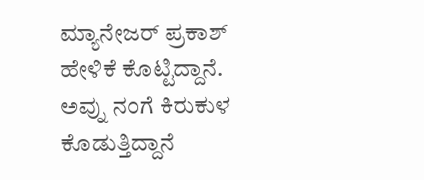ಮ್ಯಾನೇಜರ್ ಪ್ರಕಾಶ್ ಹೇಳಿಕೆ ಕೊಟ್ಟಿದ್ದಾನೆ. ಅವ್ನು ನಂಗೆ ಕಿರುಕುಳ ಕೊಡುತ್ತಿದ್ದಾನೆ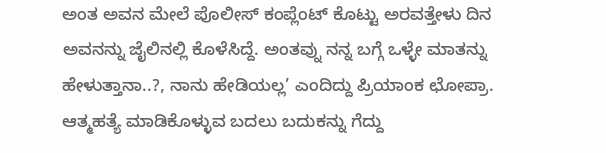ಅಂತ ಅವನ ಮೇಲೆ ಪೊಲೀಸ್ ಕಂಪ್ಲೆಂಟ್ ಕೊಟ್ಟು ಅರವತ್ತೇಳು ದಿನ ಅವನನ್ನು ಜೈಲಿನಲ್ಲಿ ಕೊಳೆಸಿದ್ದೆ. ಅಂತವ್ನು ನನ್ನ ಬಗ್ಗೆ ಒಳ್ಳೇ ಮಾತನ್ನು ಹೇಳುತ್ತಾನಾ..?, ನಾನು ಹೇಡಿಯಲ್ಲ’ ಎಂದಿದ್ದು ಪ್ರಿಯಾಂಕ ಛೋಪ್ರಾ. ಆತ್ಮಹತ್ಯೆ ಮಾಡಿಕೊಳ್ಳುವ ಬದಲು ಬದುಕನ್ನು ಗೆದ್ದು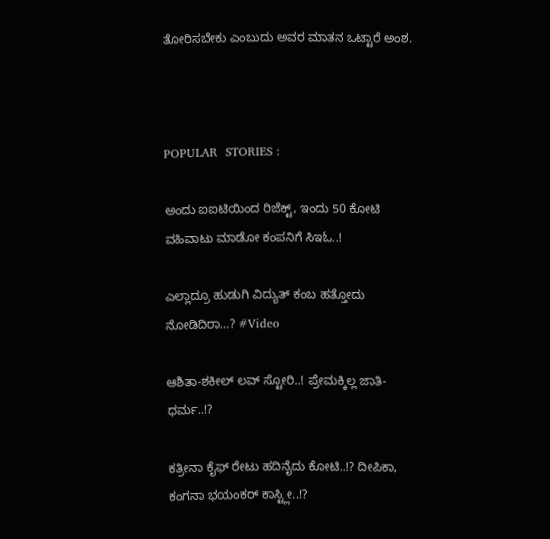ತೋರಿಸಬೇಕು ಎಂಬುದು ಅವರ ಮಾತನ ಒಟ್ಟಾರೆ ಅಂಶ.



POPULAR  STORIES :

ಅಂದು ಐಐಟಿಯಿಂದ ರಿಜೆಕ್ಟ್, ಇಂದು 50 ಕೋಟಿ ವಹಿವಾಟು ಮಾಡೋ ಕಂಪನಿಗೆ ಸಿಇಓ..!

ಎಲ್ಲಾದ್ರೂ ಹುಡುಗಿ ವಿದ್ಯುತ್ ಕಂಬ ಹತ್ತೋದು ನೋಡಿದಿರಾ…? #Video

ಆಶಿತಾ-ಶಕೀಲ್ ಲವ್ ಸ್ಟೋರಿ..! ಪ್ರೇಮಕ್ಕಿಲ್ಲ ಜಾತಿ-ಧರ್ಮ..!?

ಕತ್ರೀನಾ ಕೈಫ್ ರೇಟು ಹದಿನೈದು ಕೋಟಿ..!? ದೀಪಿಕಾ, ಕಂಗನಾ ಭಯಂಕರ್ ಕಾಸ್ಟ್ಲೀ..!?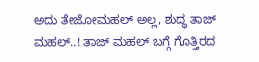ಅದು ತೇಜೋಮಹಲ್ ಅಲ್ಲ, ಶುದ್ಧ ತಾಜ್ ಮಹಲ್..! ತಾಜ್ ಮಹಲ್ ಬಗ್ಗೆ ಗೊತ್ತಿರದ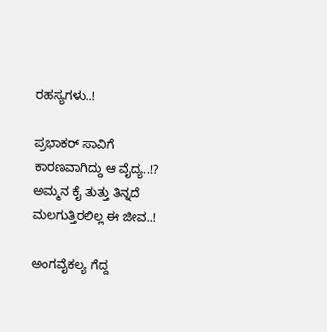ರಹಸ್ಯಗಳು..!

ಪ್ರಭಾಕರ್ ಸಾವಿಗೆ ಕಾರಣವಾಗಿದ್ದು ಆ ವೈದ್ಯ..!? ಅಮ್ಮನ ಕೈ ತುತ್ತು ತಿನ್ನದೆ ಮಲಗುತ್ತಿರಲಿಲ್ಲ ಈ ಜೀವ..!

ಅಂಗವೈಕಲ್ಯ ಗೆದ್ದ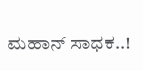ಮಹಾನ್ ಸಾಧಕ..!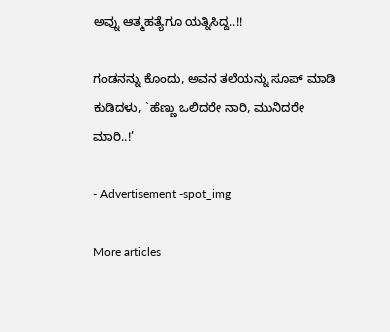ಅವ್ನು ಆತ್ಮಹತ್ಯೆಗೂ ಯತ್ನಿಸಿದ್ದ..!!

ಗಂಡನನ್ನು ಕೊಂದು, ಅವನ ತಲೆಯನ್ನು ಸೂಪ್ ಮಾಡಿ ಕುಡಿದಳು, `ಹೆಣ್ಣು ಒಲಿದರೇ ನಾರಿ, ಮುನಿದರೇ ಮಾರಿ..!’

- Advertisement -spot_img

More articles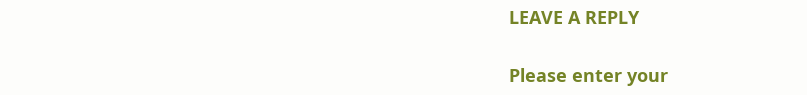LEAVE A REPLY

Please enter your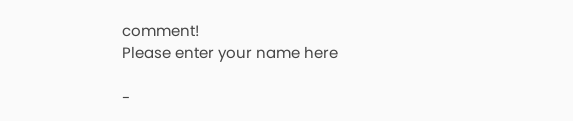comment!
Please enter your name here

-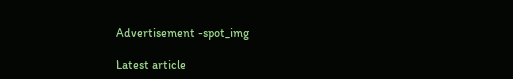Advertisement -spot_img

Latest article